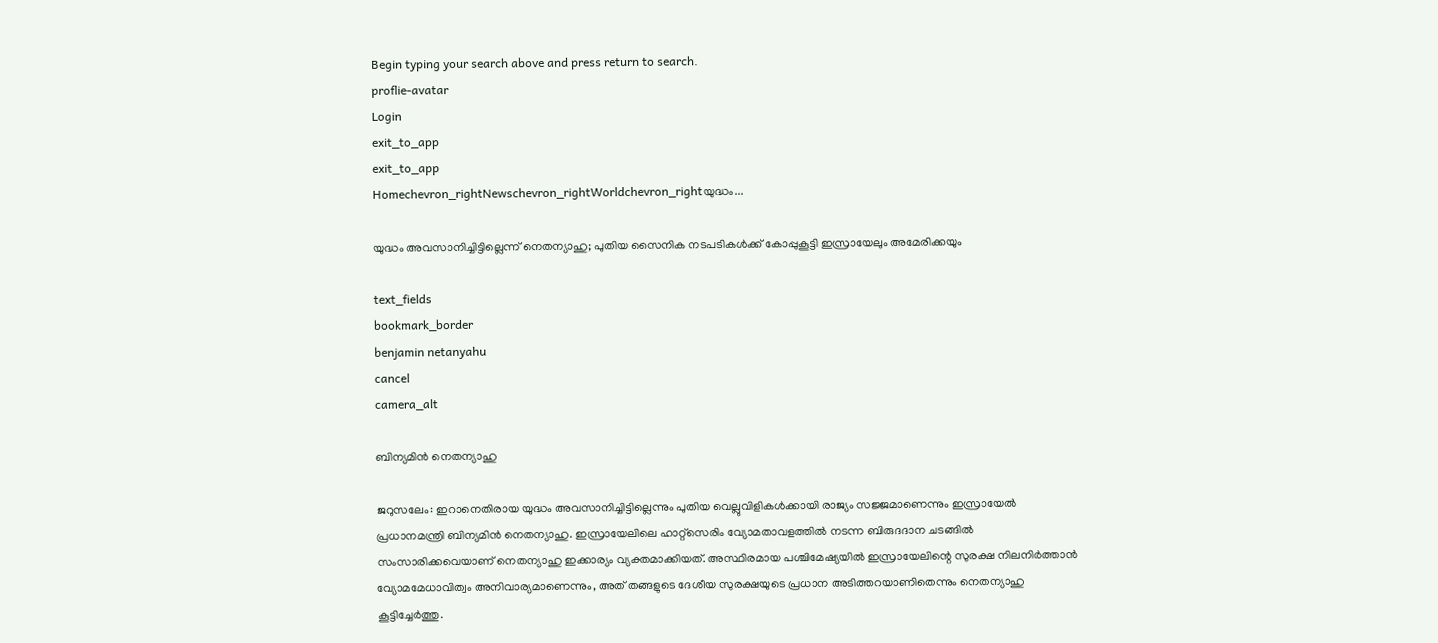Begin typing your search above and press return to search.
proflie-avatar
Login
exit_to_app
exit_to_app
Homechevron_rightNewschevron_rightWorldchevron_rightയുദ്ധം...

യുദ്ധം അവസാനിച്ചിട്ടില്ലെന്ന് നെതന്യാഹു; പുതിയ സൈനിക നടപടികൾക്ക് കോപ്പുകൂട്ടി ഇസ്രായേലും അമേരിക്കയും

text_fields
bookmark_border
benjamin netanyahu
cancel
camera_alt

ബിന്യമിൻ നെതന്യാഹു

ജറുസലേം: ഇറാനെതിരായ യുദ്ധം അവസാനിച്ചിട്ടില്ലെന്നും പുതിയ വെല്ലുവിളികൾക്കായി രാജ്യം സജ്ജമാണെന്നും ഇസ്രായേൽ പ്രധാനമന്ത്രി ബിന്യമിൻ നെതന്യാഹു. ഇസ്രായേലിലെ ഹാറ്റ്‌സെരിം വ്യോമതാവളത്തിൽ നടന്ന ബിരുദദാന ചടങ്ങിൽ സംസാരിക്കവെയാണ് നെതന്യാഹു ഇക്കാര്യം വ്യക്തമാക്കിയത്. അസ്ഥിരമായ പശ്ചിമേഷ്യയിൽ ഇസ്രായേലിന്റെ സുരക്ഷ നിലനിർത്താൻ വ്യോമമേധാവിത്വം അനിവാര്യമാണെന്നും, അത് തങ്ങളുടെ ദേശീയ സുരക്ഷയുടെ പ്രധാന അടിത്തറയാണിതെന്നും നെതന്യാഹു കൂട്ടിച്ചേർത്തു.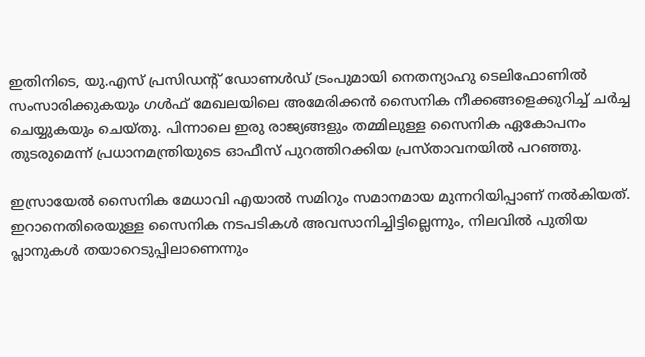ഇതിനിടെ, യു.എസ് പ്രസിഡന്റ് ഡോണൾഡ് ട്രംപുമായി നെതന്യാഹു ടെലിഫോണിൽ സംസാരിക്കുകയും ഗൾഫ് മേഖലയിലെ അമേരിക്കൻ സൈനിക നീക്കങ്ങളെക്കുറിച്ച് ചർച്ച ചെയ്യുകയും ചെയ്തു. പിന്നാലെ ഇരു രാജ്യങ്ങളും തമ്മിലുള്ള സൈനിക ഏകോപനം തുടരുമെന്ന് പ്രധാനമന്ത്രിയുടെ ഓഫീസ് പുറത്തിറക്കിയ പ്രസ്താവനയിൽ പറഞ്ഞു.

ഇസ്രായേൽ സൈനിക മേധാവി എയാൽ സമിറും സമാനമായ മുന്നറിയിപ്പാണ് നൽകിയത്. ഇറാനെതിരെയുള്ള സൈനിക നടപടികൾ അവസാനിച്ചിട്ടില്ലെന്നും, നിലവിൽ പുതിയ പ്ലാനുകൾ തയാറെടുപ്പിലാണെന്നും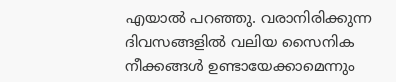എയാൽ പറഞ്ഞു. വരാനിരിക്കുന്ന ദിവസങ്ങളിൽ വലിയ സൈനിക നീക്കങ്ങൾ ഉണ്ടായേക്കാമെന്നും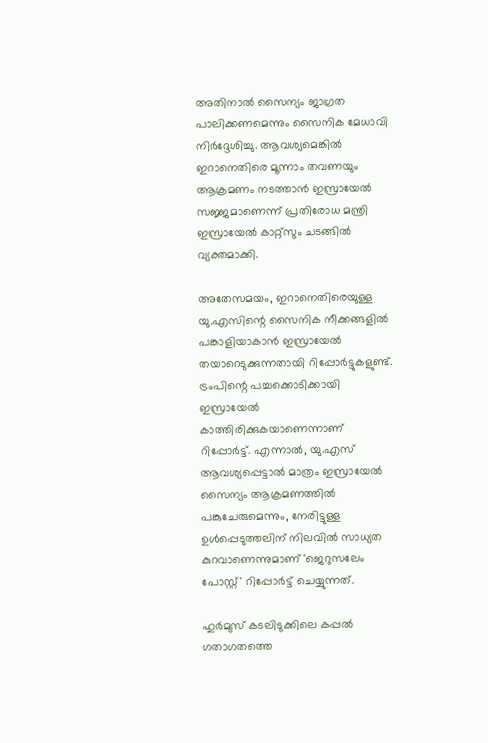അതിനാൽ സൈന്യം ജാഗ്രത പാലിക്കണമെന്നും സൈനിക മേധാവി നിർദ്ദേശിച്ചു. ആവശ്യമെങ്കിൽ ഇറാനെതിരെ മൂന്നാം തവണയും ആക്രമണം നടത്താൻ ഇസ്രായേൽ സജ്ജമാണെന്ന് പ്രതിരോധ മന്ത്രി ഇസ്രായേൽ കാറ്റ്സും ചടങ്ങിൽ വ്യക്തമാക്കി.

അതേസമയം, ഇറാനെതിരെയുള്ള യു.എസിന്റെ സൈനിക നീക്കങ്ങളിൽ പങ്കാളിയാകാൻ ഇസ്രായേൽ തയാറെടുക്കുന്നതായി റിപ്പോർട്ടുകളുണ്ട്. ട്രംപിന്റെ പച്ചക്കൊടിക്കായി ഇസ്രായേൽ കാത്തിരിക്കുകയാണെന്നാണ് റിപ്പോർട്ട്. എന്നാൽ, യു.എസ് ആവശ്യപ്പെട്ടാൽ മാത്രം ഇസ്രായേൽ സൈന്യം ആക്രമണത്തിൽ പങ്കുചേരുമെന്നും, നേരിട്ടുള്ള ഉൾപ്പെടുത്തലിന് നിലവിൽ സാധ്യത കുറവാണെന്നുമാണ് 'ജെറുസലേം പോസ്റ്റ്' റിപ്പോർട്ട് ചെയ്യുന്നത്.

ഹുർമുസ് കടലിടുക്കിലെ കപ്പൽ ഗതാഗതത്തെ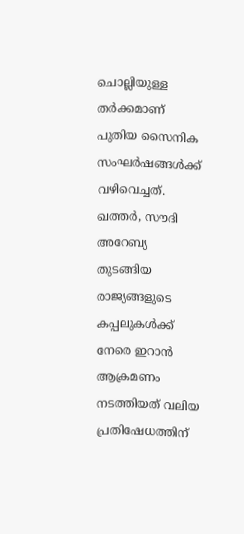ചൊല്ലിയുള്ള തർക്കമാണ് പുതിയ സൈനിക സംഘർഷങ്ങൾക്ക് വഴിവെച്ചത്. ഖത്തർ, സൗദി അറേബ്യ തുടങ്ങിയ രാജ്യങ്ങളുടെ കപ്പലുകൾക്ക് നേരെ ഇറാൻ ആക്രമണം നടത്തിയത് വലിയ പ്രതിഷേധത്തിന്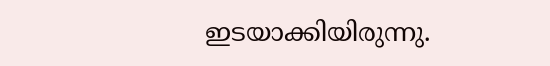ഇടയാക്കിയിരുന്നു.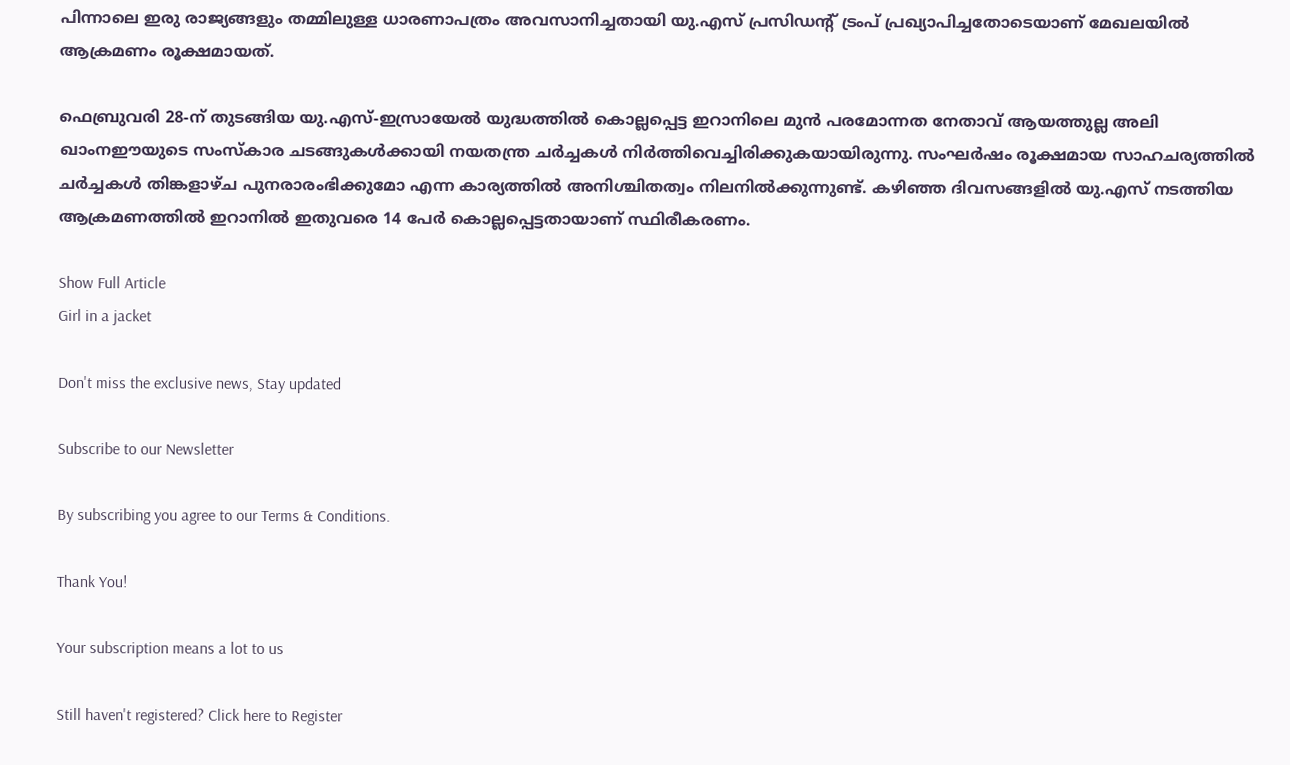പിന്നാലെ ഇരു രാജ്യങ്ങളും തമ്മിലുള്ള ധാരണാപത്രം അവസാനിച്ചതായി യു.എസ് പ്രസിഡന്റ് ട്രംപ് പ്രഖ്യാപിച്ചതോടെയാണ് മേഖലയിൽ ആക്രമണം രൂക്ഷമായത്.

ഫെബ്രുവരി 28-ന് തുടങ്ങിയ യു.എസ്-ഇസ്രായേൽ യുദ്ധത്തിൽ കൊല്ലപ്പെട്ട ഇറാനിലെ മുൻ പരമോന്നത നേതാവ് ആയത്തുല്ല അലി ഖാംനഈയുടെ സംസ്കാര ചടങ്ങുകൾക്കായി നയതന്ത്ര ചർച്ചകൾ നിർത്തിവെച്ചിരിക്കുകയായിരുന്നു. സംഘർഷം രൂക്ഷമായ സാഹചര്യത്തിൽ ചർച്ചകൾ തിങ്കളാഴ്ച പുനരാരംഭിക്കുമോ എന്ന കാര്യത്തിൽ അനിശ്ചിതത്വം നിലനിൽക്കുന്നുണ്ട്. കഴിഞ്ഞ ദിവസങ്ങളിൽ യു.എസ് നടത്തിയ ആക്രമണത്തിൽ ഇറാനിൽ ഇതുവരെ 14 പേർ കൊല്ലപ്പെട്ടതായാണ് സ്ഥിരീകരണം.

Show Full Article
Girl in a jacket

Don't miss the exclusive news, Stay updated

Subscribe to our Newsletter

By subscribing you agree to our Terms & Conditions.

Thank You!

Your subscription means a lot to us

Still haven't registered? Click here to Register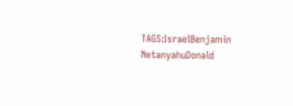TAGS:IsraelBenjamin NetanyahuDonald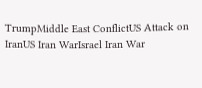TrumpMiddle East ConflictUS Attack on IranUS Iran WarIsrael Iran War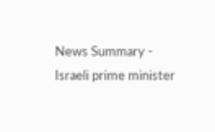News Summary - Israeli prime minister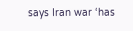says Iran war ‘has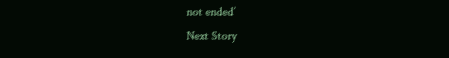not ended’
Next Story